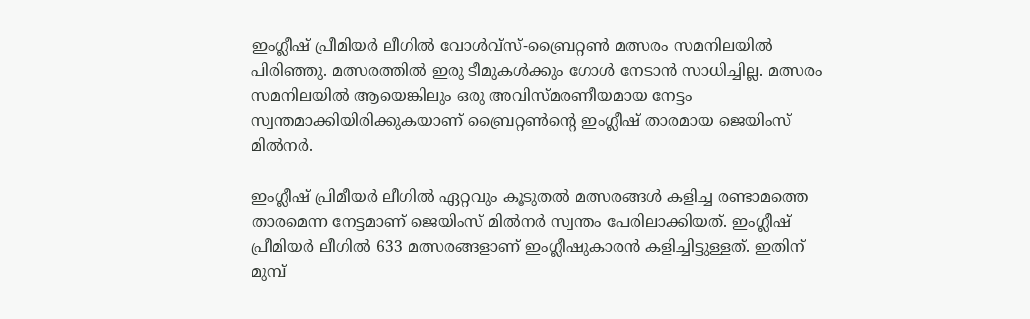ഇംഗ്ലീഷ് പ്രീമിയര്‍ ലീഗില്‍ വോള്‍വ്‌സ്-ബ്രൈറ്റണ്‍ മത്സരം സമനിലയില്‍ പിരിഞ്ഞു. മത്സരത്തില്‍ ഇരു ടീമുകള്‍ക്കും ഗോള്‍ നേടാന്‍ സാധിച്ചില്ല. മത്സരം സമനിലയില്‍ ആയെങ്കിലും ഒരു അവിസ്മരണീയമായ നേട്ടം സ്വന്തമാക്കിയിരിക്കുകയാണ് ബ്രൈറ്റണ്‍ന്റെ ഇംഗ്ലീഷ് താരമായ ജെയിംസ് മില്‍നര്‍.

ഇംഗ്ലീഷ് പ്രിമീയര്‍ ലീഗില്‍ ഏറ്റവും കൂടുതല്‍ മത്സരങ്ങള്‍ കളിച്ച രണ്ടാമത്തെ താരമെന്ന നേട്ടമാണ് ജെയിംസ് മില്‍നര്‍ സ്വന്തം പേരിലാക്കിയത്. ഇംഗ്ലീഷ് പ്രീമിയര്‍ ലീഗില്‍ 633 മത്സരങ്ങളാണ് ഇംഗ്ലീഷുകാരന്‍ കളിച്ചിട്ടുള്ളത്. ഇതിന് മുമ്പ്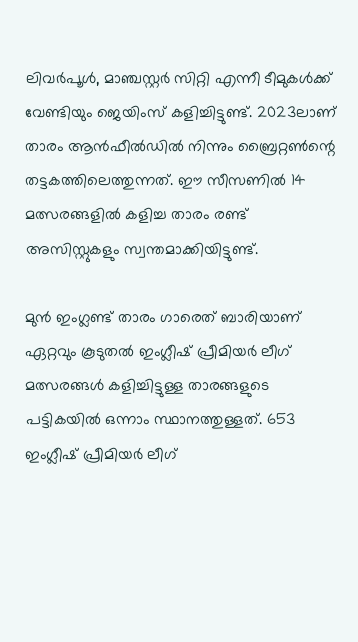ലിവര്‍പൂള്‍, മാഞ്ചസ്റ്റര്‍ സിറ്റി എന്നീ ടീമുകള്‍ക്ക് വേണ്ടിയും ജെയിംസ് കളിച്ചിട്ടുണ്ട്. 2023ലാണ് താരം ആന്‍ഫീല്‍ഡില്‍ നിന്നും ബ്രൈറ്റണ്‍ന്റെ തട്ടകത്തിലെത്തുന്നത്. ഈ സീസണില്‍ 14 മത്സരങ്ങളില്‍ കളിച്ച താരം രണ്ട് അസിസ്റ്റുകളും സ്വന്തമാക്കിയിട്ടുണ്ട്.

മുന്‍ ഇംഗ്ലണ്ട് താരം ഗാരെത് ബാരിയാണ് ഏറ്റവും കൂടുതല്‍ ഇംഗ്ലീഷ് പ്രീമിയര്‍ ലീഗ് മത്സരങ്ങള്‍ കളിച്ചിട്ടുള്ള താരങ്ങളുടെ പട്ടികയില്‍ ഒന്നാം സ്ഥാനത്തുള്ളത്. 653 ഇംഗ്ലീഷ് പ്രീമിയര്‍ ലീഗ്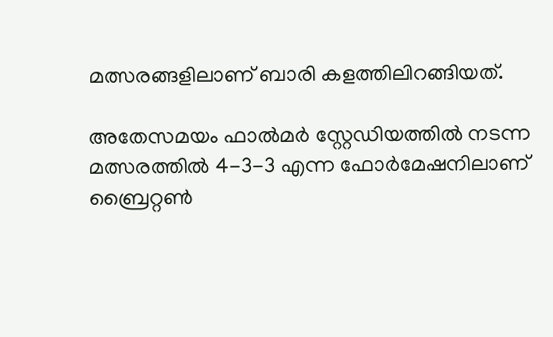മത്സരങ്ങളിലാണ് ബാരി കളത്തിലിറങ്ങിയത്.

അതേസമയം ഫാല്‍മര്‍ സ്റ്റേഡിയത്തില്‍ നടന്ന മത്സരത്തില്‍ 4-3-3 എന്ന ഫോര്‍മേഷനിലാണ് ബ്രൈറ്റണ്‍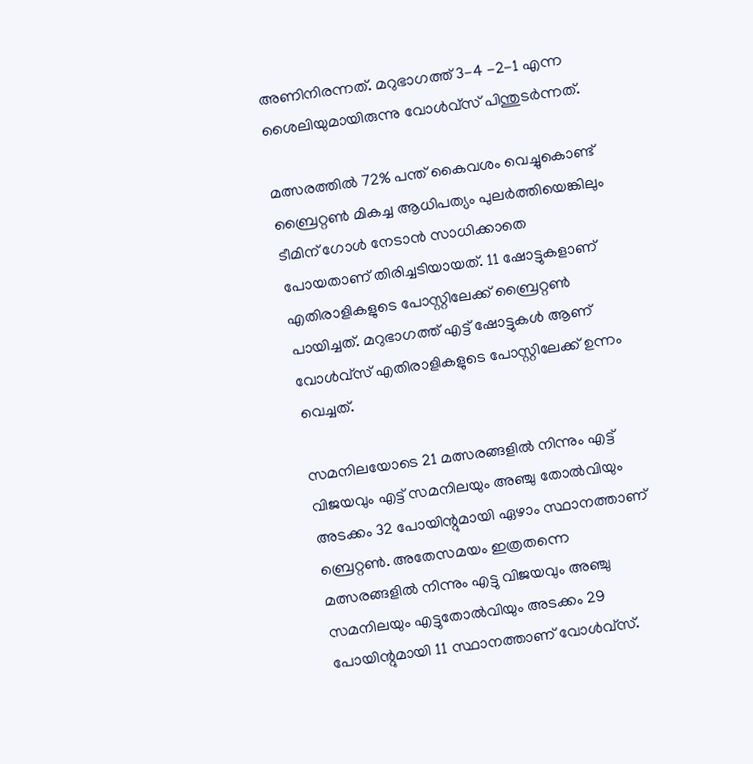അണിനിരന്നത്. മറുഭാഗത്ത് 3-4 -2-1 എന്ന ശൈലിയുമായിരുന്നു വോള്‍വ്‌സ് പിന്തുടര്‍ന്നത്.

മത്സരത്തില്‍ 72% പന്ത് കൈവശം വെച്ചുകൊണ്ട് ബ്രൈറ്റണ്‍ മികച്ച ആധിപത്യം പുലര്‍ത്തിയെങ്കിലും ടീമിന് ഗോള്‍ നേടാന്‍ സാധിക്കാതെ പോയതാണ് തിരിച്ചടിയായത്. 11 ഷോട്ടുകളാണ് എതിരാളികളുടെ പോസ്റ്റിലേക്ക് ബ്രൈറ്റണ്‍ പായിച്ചത്. മറുഭാഗത്ത് എട്ട് ഷോട്ടുകള്‍ ആണ് വോള്‍വ്‌സ് എതിരാളികളുടെ പോസ്റ്റിലേക്ക് ഉന്നം വെച്ചത്.

സമനിലയോടെ 21 മത്സരങ്ങളില്‍ നിന്നും എട്ട് വിജയവും എട്ട് സമനിലയും അഞ്ചു തോല്‍വിയും അടക്കം 32 പോയിന്റുമായി ഏഴാം സ്ഥാനത്താണ് ബ്രെറ്റണ്‍. അതേസമയം ഇത്രതന്നെ മത്സരങ്ങളില്‍ നിന്നും എട്ടു വിജയവും അഞ്ചു സമനിലയും എട്ടുതോല്‍വിയും അടക്കം 29 പോയിന്റുമായി 11 സ്ഥാനത്താണ് വോള്‍വ്‌സ്.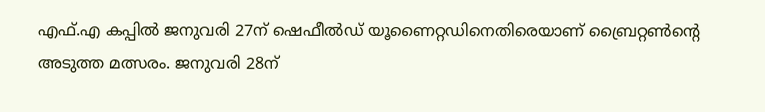എഫ്.എ കപ്പില്‍ ജനുവരി 27ന് ഷെഫീല്‍ഡ് യൂണൈറ്റഡിനെതിരെയാണ് ബ്രൈറ്റണ്‍ന്റെ അടുത്ത മത്സരം. ജനുവരി 28ന്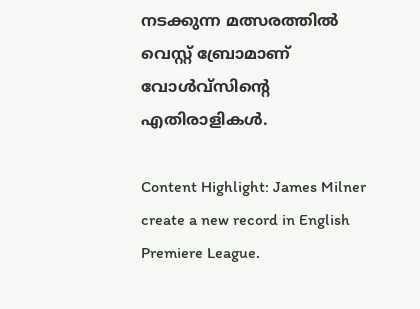നടക്കുന്ന മത്സരത്തില്‍ വെസ്റ്റ് ബ്രോമാണ് വോള്‍വ്‌സിന്റെ എതിരാളികള്‍.

Content Highlight: James Milner create a new record in English Premiere League.